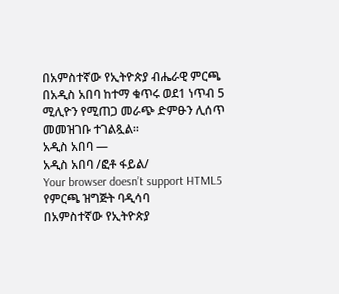በአምስተኛው የኢትዮጵያ ብሔራዊ ምርጫ በአዲስ አበባ ከተማ ቁጥሩ ወደ1 ነጥብ 5 ሚሊዮን የሚጠጋ መራጭ ድምፁን ሊሰጥ መመዝገቡ ተገልጿል፡፡
አዲስ አበባ —
አዲስ አበባ /ፎቶ ፋይል/
Your browser doesn’t support HTML5
የምርጫ ዝግጅት ባዲሳባ
በአምስተኛው የኢትዮጵያ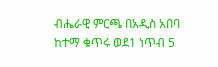ብሔራዊ ምርጫ በአዲስ አበባ ከተማ ቁጥሩ ወደ1 ነጥብ 5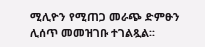ሚሊዮን የሚጠጋ መራጭ ድምፁን ሊሰጥ መመዝገቡ ተገልጿል፡፡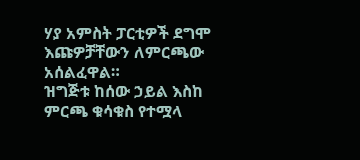ሃያ አምስት ፓርቲዎች ደግሞ እጩዎቻቸውን ለምርጫው አሰልፈዋል።
ዝግጅቱ ከሰው ኃይል እስከ ምርጫ ቁሳቁስ የተሟላ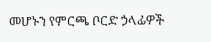መሆኑን የምርጫ ቦርድ ኃላፊዎች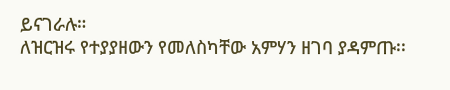ይናገራሉ።
ለዝርዝሩ የተያያዘውን የመለስካቸው አምሃን ዘገባ ያዳምጡ፡፡